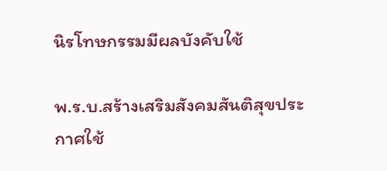นิรโทษกรรมมีผลบังคับใช้

พ.ร.บ.สร้างเสริมสังคมสันติสุขประกาศใช้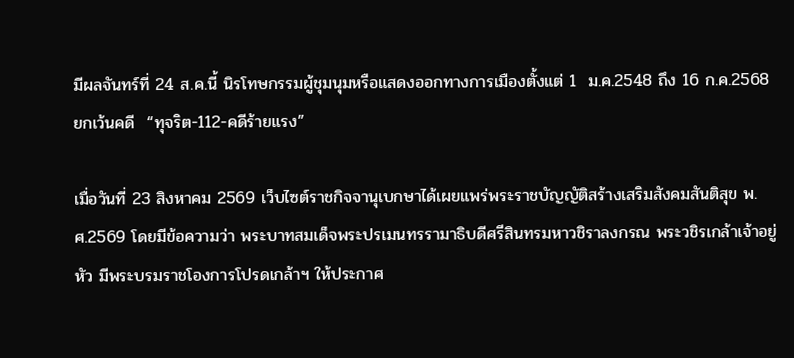มีผลจันทร์ที่ 24 ส.ค.นี้ นิรโทษกรรมผู้ชุมนุมหรือแสดงออกทางการเมืองตั้งแต่ 1  ม.ค.2548 ถึง 16 ก.ค.2568 ยกเว้นคดี  “ทุจริต-112-คดีร้ายแรง”

เมื่อวันที่ 23 สิงหาคม 2569 เว็บไซต์ราชกิจจานุเบกษาได้เผยแพร่พระราชบัญญัติสร้างเสริมสังคมสันติสุข พ.ศ.2569 โดยมีข้อความว่า พระบาทสมเด็จพระปรเมนทรรามาธิบดีศรีสินทรมหาวชิราลงกรณ พระวชิรเกล้าเจ้าอยู่หัว มีพระบรมราชโองการโปรดเกล้าฯ ให้ประกาศ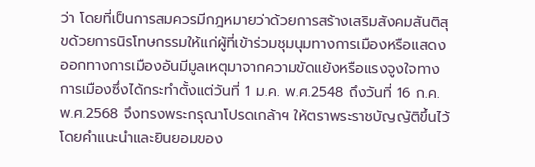ว่า โดยที่เป็นการสมควรมีกฎหมายว่าด้วยการสร้างเสริมสังคมสันติสุขด้วยการนิรโทษกรรมให้แก่ผู้ที่เข้าร่วมชุมนุมทางการเมืองหรือแสดงออกทางการเมืองอันมีมูลเหตุมาจากความขัดแย้งหรือแรงจูงใจทางการเมืองซึ่งได้กระทําตั้งแต่วันที่ 1 ม.ค. พ.ศ.2548 ถึงวันที่ 16 ก.ค. พ.ศ.2568 จึงทรงพระกรุณาโปรดเกล้าฯ ให้ตราพระราชบัญญัติขึ้นไว้โดยคําแนะนําและยินยอมของ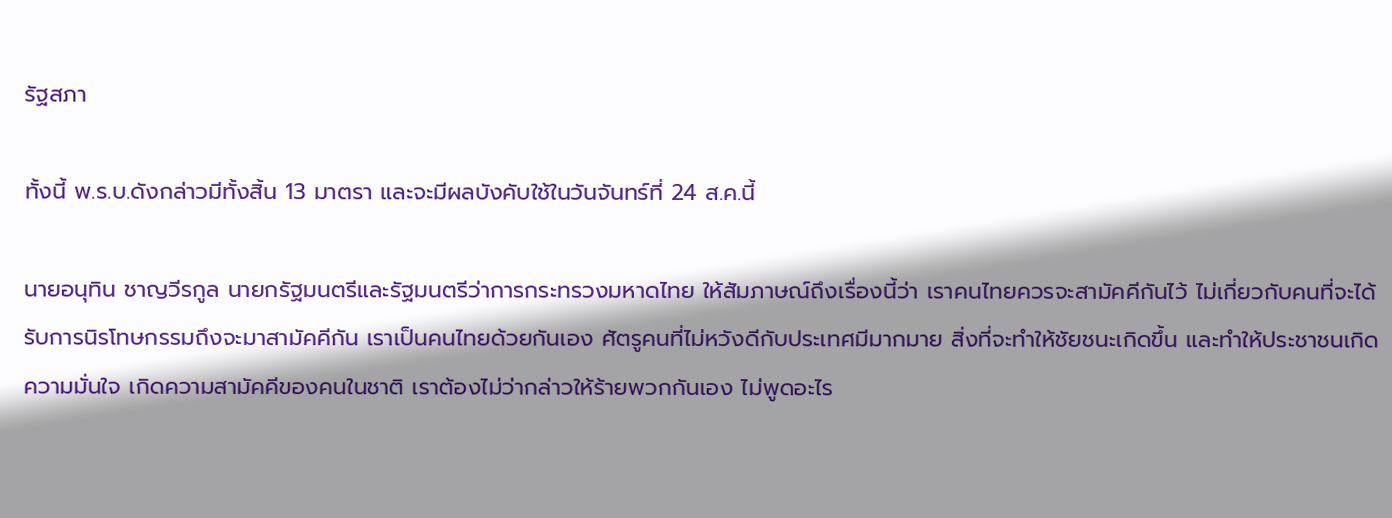รัฐสภา

ทั้งนี้ พ.ร.บ.ดังกล่าวมีทั้งสิ้น 13 มาตรา และจะมีผลบังคับใช้ในวันจันทร์ที่ 24 ส.ค.นี้

นายอนุทิน ชาญวีรกูล นายกรัฐมนตรีและรัฐมนตรีว่าการกระทรวงมหาดไทย ให้สัมภาษณ์ถึงเรื่องนี้ว่า เราคนไทยควรจะสามัคคีกันไว้ ไม่เกี่ยวกับคนที่จะได้รับการนิรโทษกรรมถึงจะมาสามัคคีกัน เราเป็นคนไทยด้วยกันเอง ศัตรูคนที่ไม่หวังดีกับประเทศมีมากมาย สิ่งที่จะทำให้ชัยชนะเกิดขึ้น และทำให้ประชาชนเกิดความมั่นใจ เกิดความสามัคคีของคนในชาติ เราต้องไม่ว่ากล่าวให้ร้ายพวกกันเอง ไม่พูดอะไร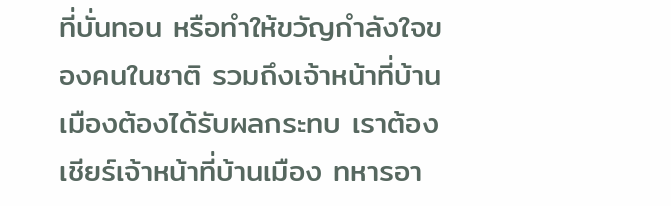ที่บั่นทอน หรือทำให้ขวัญกำลังใจของคนในชาติ รวมถึงเจ้าหน้าที่บ้านเมืองต้องได้รับผลกระทบ เราต้องเชียร์เจ้าหน้าที่บ้านเมือง ทหารอา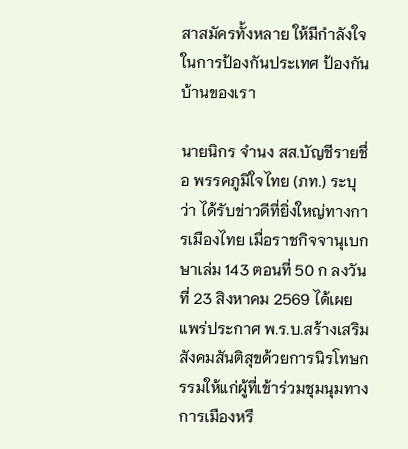สาสมัครทั้งหลาย ให้มีกำลังใจในการป้องกันประเทศ ป้องกันบ้านของเรา

นายนิกร จำนง สส.บัญชีรายชื่อ พรรคภูมิใจไทย (ภท.) ระบุว่า ได้รับข่าวดีที่ยิ่งใหญ่ทางการเมืองไทย เมื่อราชกิจจานุเบกษาเล่ม 143 ตอนที่ 50 ก ลงวันที่ 23 สิงหาคม 2569 ได้เผยแพร่ประกาศ พ.ร.บ.สร้างเสริมสังคมสันติสุขด้วยการนิรโทษกรรมให้แก่ผู้ที่เข้าร่วมชุมนุมทางการเมืองหรื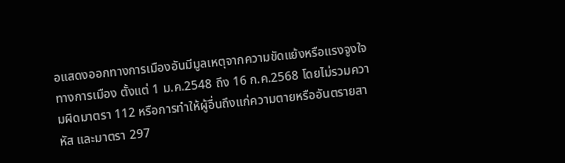อแสดงออกทางการเมืองอันมีมูลเหตุจากความขัดแย้งหรือแรงจูงใจทางการเมือง ตั้งแต่ 1 ม.ค.2548 ถึง 16 ก.ค.2568 โดยไม่รวมความผิดมาตรา 112 หรือการทำให้ผู้อื่นถึงแก่ความตายหรืออันตรายสาหัส และมาตรา 297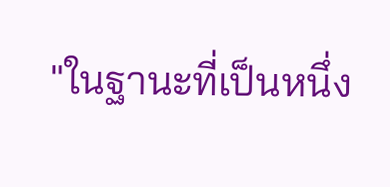"ในฐานะที่เป็นหนึ่ง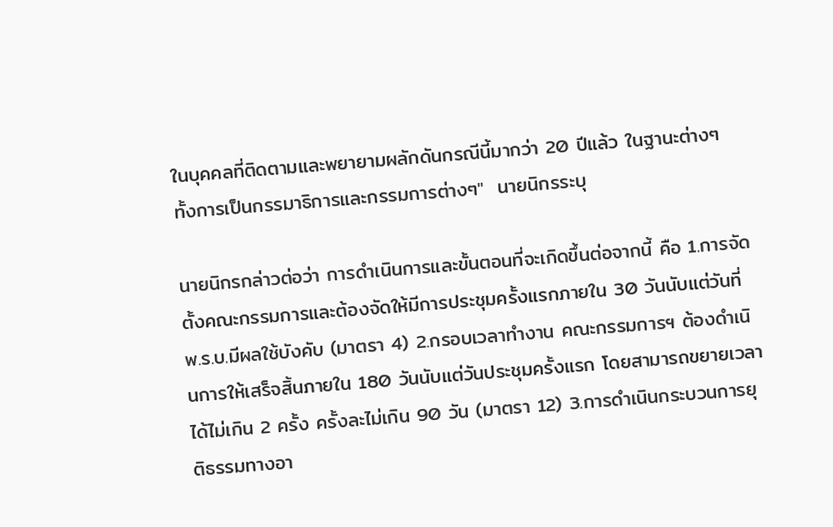ในบุคคลที่ติดตามและพยายามผลักดันกรณีนี้มากว่า 20 ปีแล้ว ในฐานะต่างๆ ทั้งการเป็นกรรมาธิการและกรรมการต่างๆ"  นายนิกรระบุ

นายนิกรกล่าวต่อว่า การดำเนินการและขั้นตอนที่จะเกิดขึ้นต่อจากนี้ คือ 1.การจัดตั้งคณะกรรมการและต้องจัดให้มีการประชุมครั้งแรกภายใน 30 วันนับแต่วันที่ พ.ร.บ.มีผลใช้บังคับ (มาตรา 4) 2.กรอบเวลาทำงาน คณะกรรมการฯ ต้องดำเนินการให้เสร็จสิ้นภายใน 180 วันนับแต่วันประชุมครั้งแรก โดยสามารถขยายเวลาได้ไม่เกิน 2 ครั้ง ครั้งละไม่เกิน 90 วัน (มาตรา 12) 3.การดำเนินกระบวนการยุติธรรมทางอา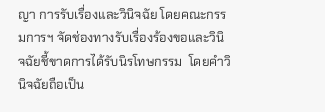ญา การรับเรื่องและวินิจฉัย โดยคณะกรรมการฯ จัดช่องทางรับเรื่องร้องขอและวินิจฉัยชี้ขาดการได้รับนิรโทษกรรม  โดยคำวินิจฉัยถือเป็น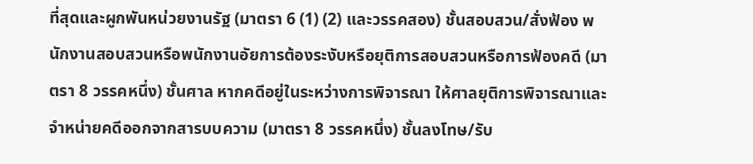ที่สุดและผูกพันหน่วยงานรัฐ (มาตรา 6 (1) (2) และวรรคสอง) ชั้นสอบสวน/สั่งฟ้อง พนักงานสอบสวนหรือพนักงานอัยการต้องระงับหรือยุติการสอบสวนหรือการฟ้องคดี (มาตรา 8 วรรคหนึ่ง) ชั้นศาล หากคดีอยู่ในระหว่างการพิจารณา ให้ศาลยุติการพิจารณาและจำหน่ายคดีออกจากสารบบความ (มาตรา 8 วรรคหนึ่ง) ชั้นลงโทษ/รับ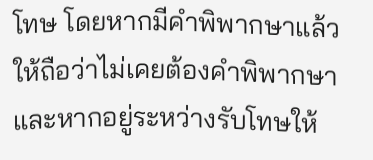โทษ โดยหากมีคำพิพากษาแล้ว ให้ถือว่าไม่เคยต้องคำพิพากษา และหากอยู่ระหว่างรับโทษให้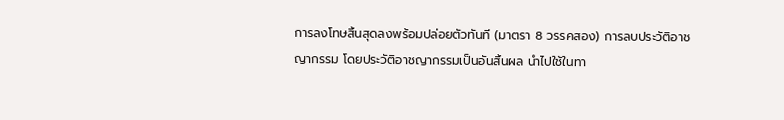การลงโทษสิ้นสุดลงพร้อมปล่อยตัวทันที (มาตรา 8 วรรคสอง) การลบประวัติอาชญากรรม โดยประวัติอาชญากรรมเป็นอันสิ้นผล นำไปใช้ในทา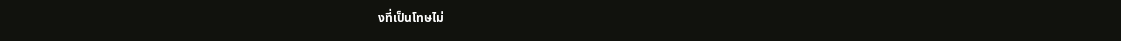งที่เป็นโทษไม่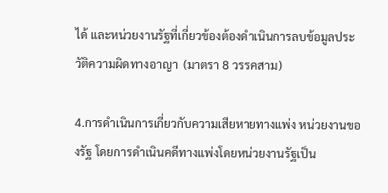ได้ และหน่วยงานรัฐที่เกี่ยวข้องต้องดำเนินการลบข้อมูลประวัติความผิดทางอาญา  (มาตรา 8 วรรคสาม)

4.การดำเนินการเกี่ยวกับความเสียหายทางแพ่ง หน่วยงานของรัฐ โดยการดำเนินคดีทางแพ่งโดยหน่วยงานรัฐเป็น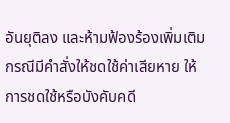อันยุติลง และห้ามฟ้องร้องเพิ่มเติม กรณีมีคำสั่งให้ชดใช้ค่าเสียหาย ให้การชดใช้หรือบังคับคดี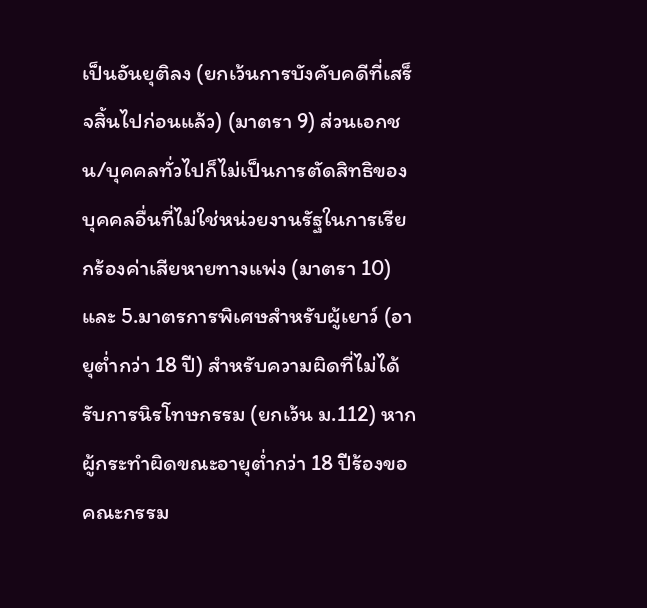เป็นอันยุติลง (ยกเว้นการบังคับคดีที่เสร็จสิ้นไปก่อนแล้ว) (มาตรา 9) ส่วนเอกชน/บุคคลทั่วไปก็ไม่เป็นการตัดสิทธิของบุคคลอื่นที่ไม่ใช่หน่วยงานรัฐในการเรียกร้องค่าเสียหายทางแพ่ง (มาตรา 10) และ 5.มาตรการพิเศษสำหรับผู้เยาว์ (อายุต่ำกว่า 18 ปี) สำหรับความผิดที่ไม่ได้รับการนิรโทษกรรม (ยกเว้น ม.112) หากผู้กระทำผิดขณะอายุต่ำกว่า 18 ปีร้องขอ คณะกรรม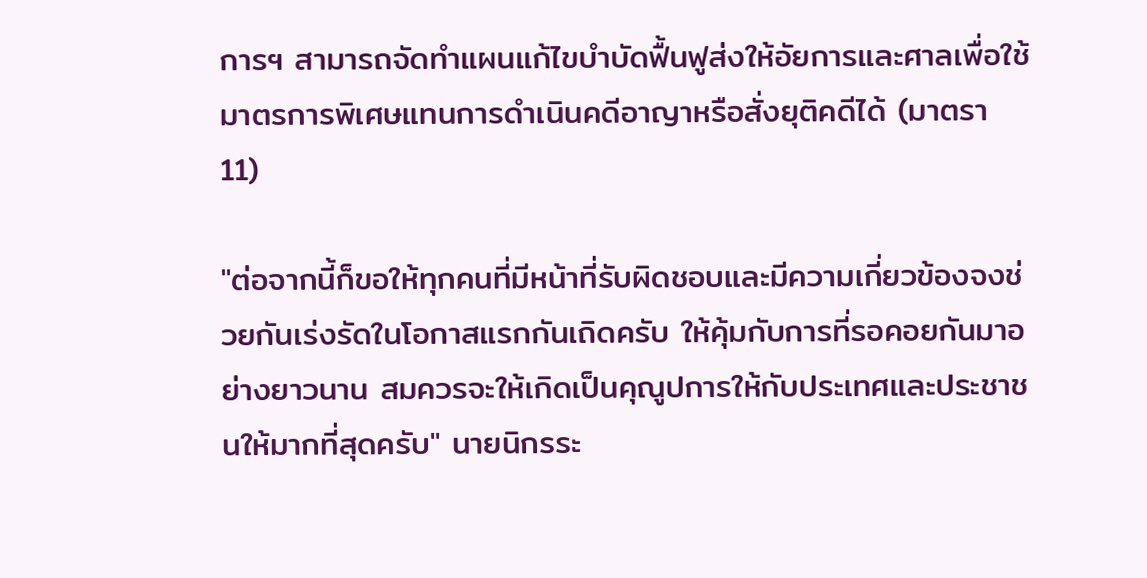การฯ สามารถจัดทำแผนแก้ไขบำบัดฟื้นฟูส่งให้อัยการและศาลเพื่อใช้มาตรการพิเศษแทนการดำเนินคดีอาญาหรือสั่งยุติคดีได้ (มาตรา 11)

"ต่อจากนี้ก็ขอให้ทุกคนที่มีหน้าที่รับผิดชอบและมีความเกี่ยวข้องจงช่วยกันเร่งรัดในโอกาสแรกกันเถิดครับ ให้คุ้มกับการที่รอคอยกันมาอย่างยาวนาน สมควรจะให้เกิดเป็นคุณูปการให้กับประเทศและประชาชนให้มากที่สุดครับ" นายนิกรระ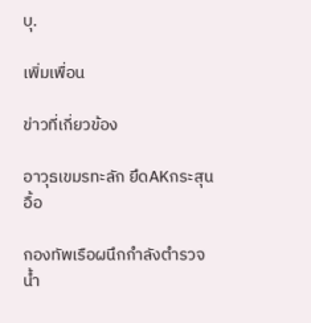บุ.

เพิ่มเพื่อน

ข่าวที่เกี่ยวข้อง

อาวุธเขมรทะลัก ยึดAKกระสุนอื้อ

กองทัพเรือผนึกกำลังตำรวจน้ำ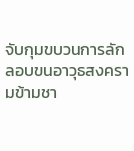จับกุมขบวนการลักลอบขนอาวุธสงครามข้ามชา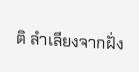ติ ลำเลียงจากฝั่ง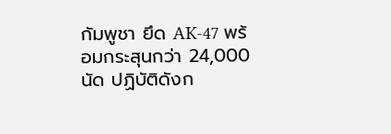กัมพูชา ยึด AK-47 พร้อมกระสุนกว่า 24,000 นัด ปฏิบัติดังก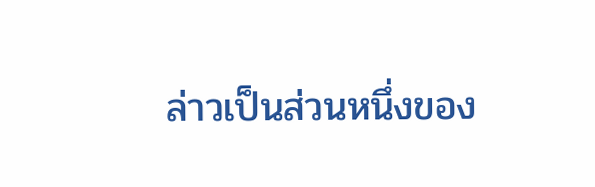ล่าวเป็นส่วนหนึ่งของ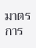มาตรการ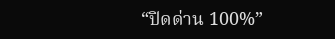“ปิดด่าน 100%”